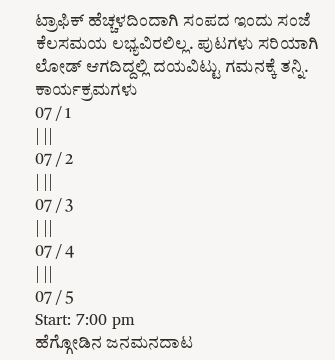ಟ್ರಾಫಿಕ್ ಹೆಚ್ಚಳದಿಂದಾಗಿ ಸಂಪದ ಇಂದು ಸಂಜೆ ಕೆಲಸಮಯ ಲಭ್ಯವಿರಲಿಲ್ಲ. ಪುಟಗಳು ಸರಿಯಾಗಿ ಲೋಡ್ ಆಗದಿದ್ದಲ್ಲಿ ದಯವಿಟ್ಟು ಗಮನಕ್ಕೆ ತನ್ನಿ.
ಕಾರ್ಯಕ್ರಮಗಳು
07 / 1
| ||
07 / 2
| ||
07 / 3
| ||
07 / 4
| ||
07 / 5
Start: 7:00 pm
ಹೆಗ್ಗೋಡಿನ ಜನಮನದಾಟ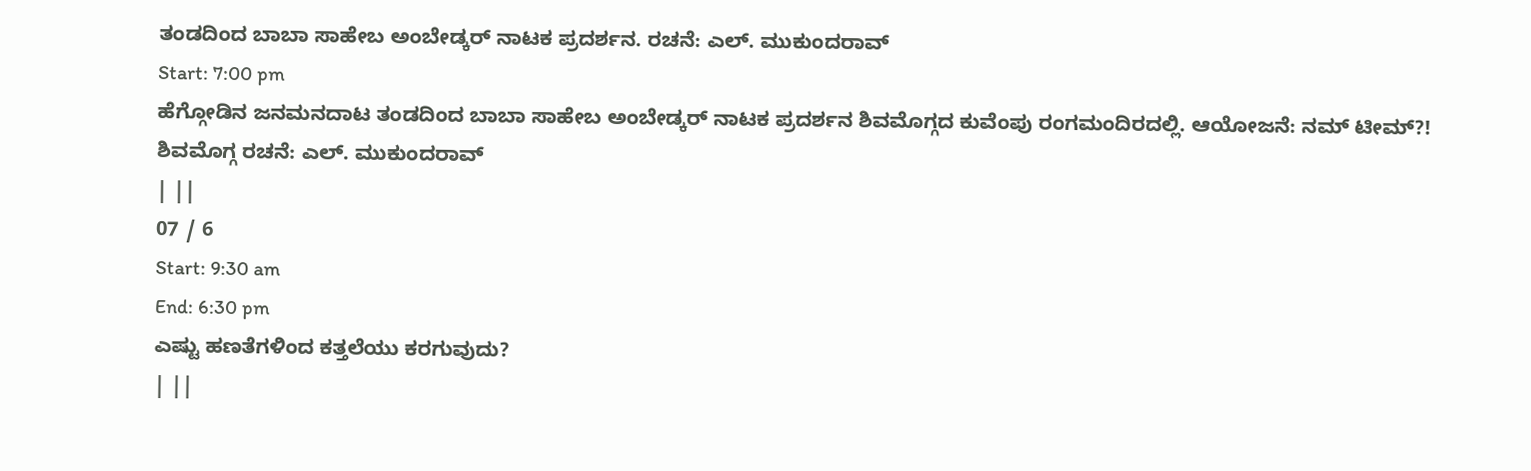ತಂಡದಿಂದ ಬಾಬಾ ಸಾಹೇಬ ಅಂಬೇಡ್ಕರ್ ನಾಟಕ ಪ್ರದರ್ಶನ. ರಚನೆ: ಎಲ್. ಮುಕುಂದರಾವ್
Start: 7:00 pm
ಹೆಗ್ಗೋಡಿನ ಜನಮನದಾಟ ತಂಡದಿಂದ ಬಾಬಾ ಸಾಹೇಬ ಅಂಬೇಡ್ಕರ್ ನಾಟಕ ಪ್ರದರ್ಶನ ಶಿವಮೊಗ್ಗದ ಕುವೆಂಪು ರಂಗಮಂದಿರದಲ್ಲಿ. ಆಯೋಜನೆ: ನಮ್ ಟೀಮ್?! ಶಿವಮೊಗ್ಗ ರಚನೆ: ಎಲ್. ಮುಕುಂದರಾವ್
| ||
07 / 6
Start: 9:30 am
End: 6:30 pm
ಎಷ್ಟು ಹಣತೆಗಳಿಂದ ಕತ್ತಲೆಯು ಕರಗುವುದು?
| ||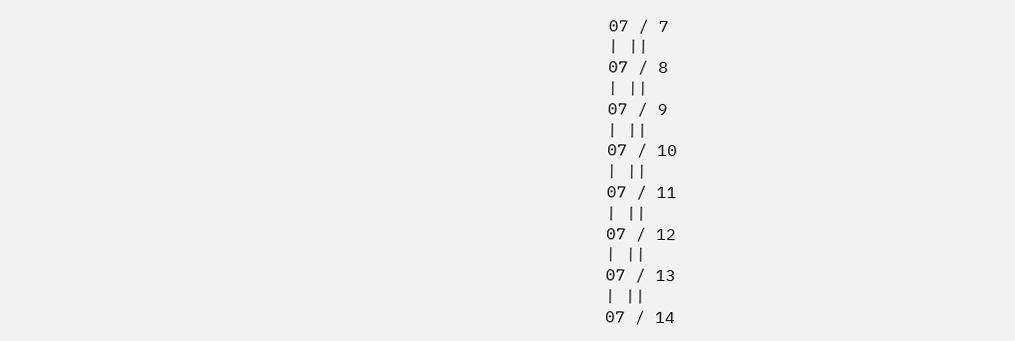07 / 7
| ||
07 / 8
| ||
07 / 9
| ||
07 / 10
| ||
07 / 11
| ||
07 / 12
| ||
07 / 13
| ||
07 / 14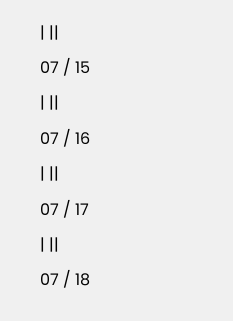| ||
07 / 15
| ||
07 / 16
| ||
07 / 17
| ||
07 / 18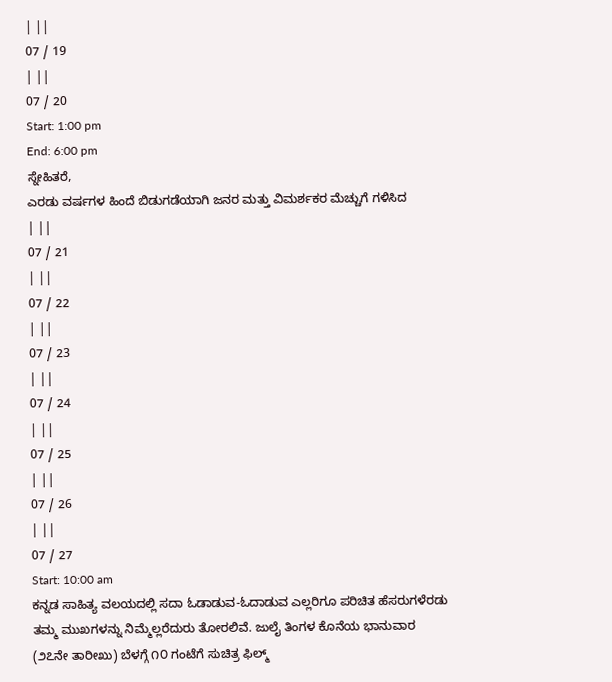| ||
07 / 19
| ||
07 / 20
Start: 1:00 pm
End: 6:00 pm
ಸ್ನೇಹಿತರೆ,
ಎರಡು ವರ್ಷಗಳ ಹಿಂದೆ ಬಿಡುಗಡೆಯಾಗಿ ಜನರ ಮತ್ತು ವಿಮರ್ಶಕರ ಮೆಚ್ಚುಗೆ ಗಳಿಸಿದ
| ||
07 / 21
| ||
07 / 22
| ||
07 / 23
| ||
07 / 24
| ||
07 / 25
| ||
07 / 26
| ||
07 / 27
Start: 10:00 am
ಕನ್ನಡ ಸಾಹಿತ್ಯ ವಲಯದಲ್ಲಿ ಸದಾ ಓಡಾಡುವ-ಓದಾಡುವ ಎಲ್ಲರಿಗೂ ಪರಿಚಿತ ಹೆಸರುಗಳೆರಡು ತಮ್ಮ ಮುಖಗಳನ್ನು ನಿಮ್ಮೆಲ್ಲರೆದುರು ತೋರಲಿವೆ. ಜುಲೈ ತಿಂಗಳ ಕೊನೆಯ ಭಾನುವಾರ (೨೭ನೇ ತಾರೀಖು) ಬೆಳಗ್ಗೆ ೧೦ ಗಂಟೆಗೆ ಸುಚಿತ್ರ ಫಿಲ್ಮ್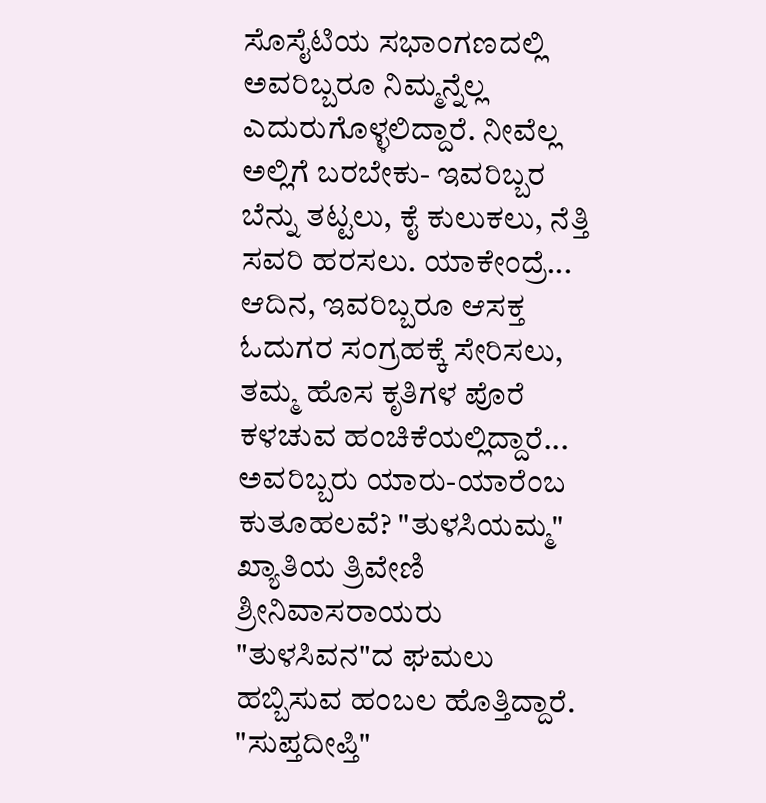ಸೊಸೈಟಿಯ ಸಭಾಂಗಣದಲ್ಲಿ ಅವರಿಬ್ಬರೂ ನಿಮ್ಮನ್ನೆಲ್ಲ ಎದುರುಗೊಳ್ಳಲಿದ್ದಾರೆ. ನೀವೆಲ್ಲ ಅಲ್ಲಿಗೆ ಬರಬೇಕು- ಇವರಿಬ್ಬರ ಬೆನ್ನು ತಟ್ಟಲು, ಕೈ ಕುಲುಕಲು, ನೆತ್ತಿ ಸವರಿ ಹರಸಲು. ಯಾಕೇಂದ್ರೆ... ಆದಿನ, ಇವರಿಬ್ಬರೂ ಆಸಕ್ತ ಓದುಗರ ಸಂಗ್ರಹಕ್ಕೆ ಸೇರಿಸಲು, ತಮ್ಮ ಹೊಸ ಕೃತಿಗಳ ಪೊರೆ ಕಳಚುವ ಹಂಚಿಕೆಯಲ್ಲಿದ್ದಾರೆ... ಅವರಿಬ್ಬರು ಯಾರು-ಯಾರೆಂಬ ಕುತೂಹಲವೆ? "ತುಳಸಿಯಮ್ಮ" ಖ್ಯಾತಿಯ ತ್ರಿವೇಣಿ ಶ್ರೀನಿವಾಸರಾಯರು "ತುಳಸಿವನ"ದ ಘಮಲು ಹಬ್ಬಿಸುವ ಹಂಬಲ ಹೊತ್ತಿದ್ದಾರೆ. "ಸುಪ್ತದೀಪ್ತಿ"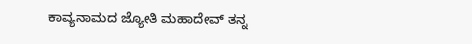ಕಾವ್ಯನಾಮದ ಜ್ಯೋತಿ ಮಹಾದೇವ್ ತನ್ನ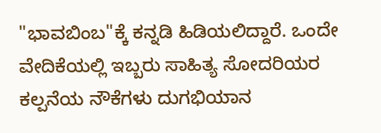"ಭಾವಬಿಂಬ"ಕ್ಕೆ ಕನ್ನಡಿ ಹಿಡಿಯಲಿದ್ದಾರೆ. ಒಂದೇ ವೇದಿಕೆಯಲ್ಲಿ ಇಬ್ಬರು ಸಾಹಿತ್ಯ ಸೋದರಿಯರ ಕಲ್ಪನೆಯ ನೌಕೆಗಳು ದುಗಭಿಯಾನ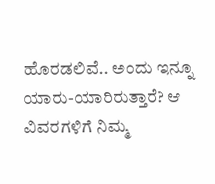ಹೊರಡಲಿವೆ.. ಅಂದು ಇನ್ನೂ ಯಾರು-ಯಾರಿರುತ್ತಾರೆ? ಆ ವಿವರಗಳಿಗೆ ನಿಮ್ಮ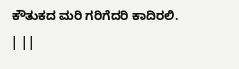ಕೌತುಕದ ಮರಿ ಗರಿಗೆದರಿ ಕಾದಿರಲಿ.
| ||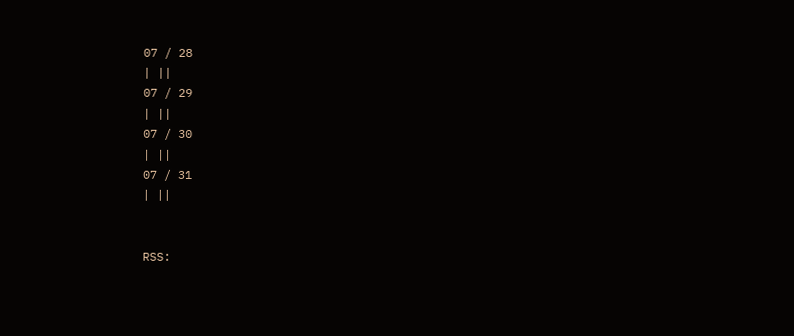07 / 28
| ||
07 / 29
| ||
07 / 30
| ||
07 / 31
| ||


RSS: